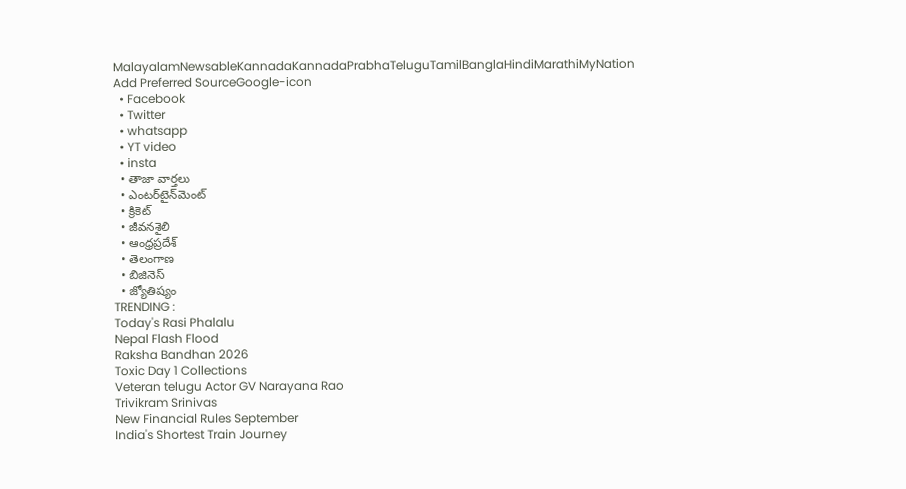MalayalamNewsableKannadaKannadaPrabhaTeluguTamilBanglaHindiMarathiMyNation
Add Preferred SourceGoogle-icon
  • Facebook
  • Twitter
  • whatsapp
  • YT video
  • insta
  • తాజా వార్తలు
  • ఎంటర్‌టైన్‌మెంట్
  • క్రికెట్
  • జీవనశైలి
  • ఆంధ్రప్రదేశ్
  • తెలంగాణ
  • బిజినెస్
  • జ్యోతిష్యం
TRENDING :
Today's Rasi Phalalu
Nepal Flash Flood
Raksha Bandhan 2026
Toxic Day 1 Collections
Veteran telugu Actor GV Narayana Rao
Trivikram Srinivas
New Financial Rules September
India's Shortest Train Journey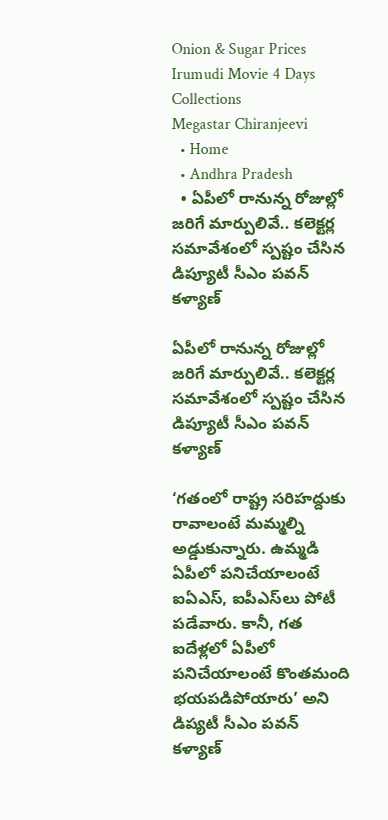Onion & Sugar Prices
Irumudi Movie 4 Days Collections
Megastar Chiranjeevi
  • Home
  • Andhra Pradesh
  • ఏపీలో రానున్న రోజుల్లో జరిగే మార్పులివే.. కలెక్టర్ల సమావేశంలో స్పష్టం చేసిన డిప్యూటీ సీఎం పవన్ కళ్యాణ్

ఏపీలో రానున్న రోజుల్లో జరిగే మార్పులివే.. కలెక్టర్ల సమావేశంలో స్పష్టం చేసిన డిప్యూటీ సీఎం పవన్ కళ్యాణ్

‘గతంలో రాష్ట్ర సరిహద్దుకు రావాలంటే మమ్మల్ని అడ్డుకున్నారు. ఉమ్మడి ఏపీలో పనిచేయాలంటే ఐఏఎస్, ఐపీఎస్‌లు పోటీ పడేవారు. కానీ, గత ఐదేళ్లలో ఏపీలో పనిచేయాలంటే కొంతమంది భయపడిపోయారు’ అని డిప్యటీ సీఎం పవన్ కళ్యాణ్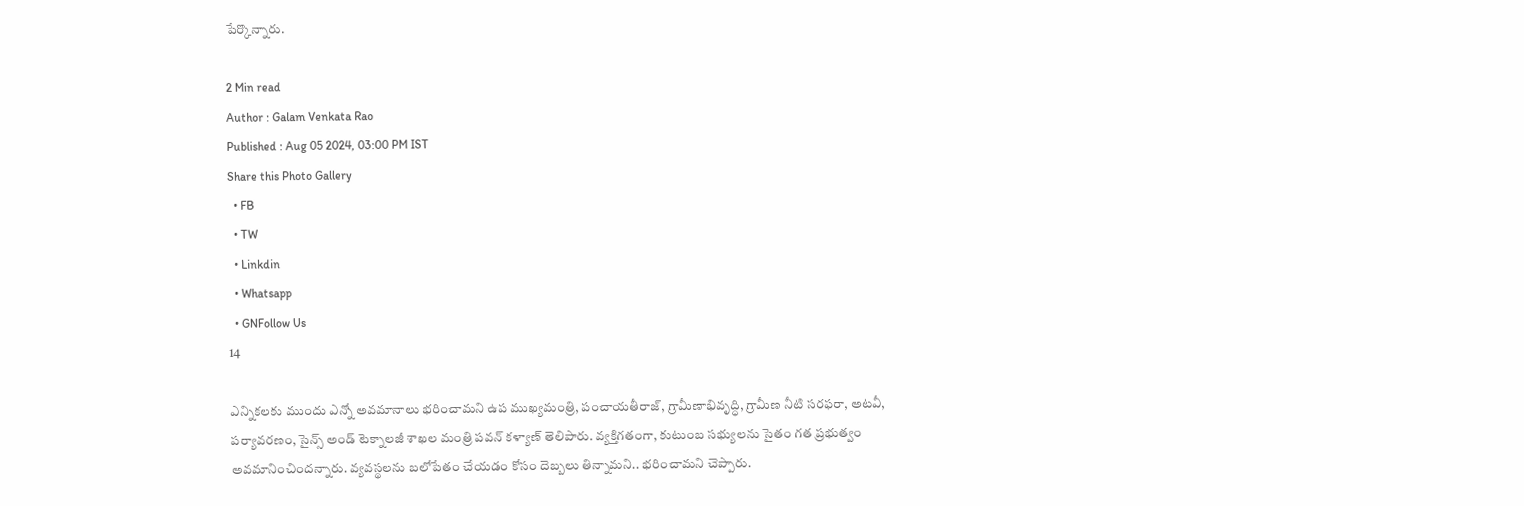పేర్కొన్నారు.

2 Min read
Author : Galam Venkata Rao
Published : Aug 05 2024, 03:00 PM IST
Share this Photo Gallery
  • FB
  • TW
  • Linkdin
  • Whatsapp
  • GNFollow Us
14

ఎన్నికలకు ముందు ఎన్నో అవమానాలు భరించామని ఉప ముఖ్యమంత్రి, పంచాయతీరాజ్, గ్రామీణాభివృద్ధి, గ్రామీణ నీటి సరఫరా, అటవీ, పర్యావరణం, సైన్స్ అండ్ టెక్నాలజీ శాఖల మంత్రి పవన్ కళ్యాణ్ తెలిపారు. వ్యక్తిగతంగా, కుటుంబ సభ్యులను సైతం గత ప్రభుత్వం అవమానించిందన్నారు. వ్యవస్థలను బలోపేతం చేయడం కోసం దెబ్బలు తిన్నామని.. భరించామని చెప్పారు.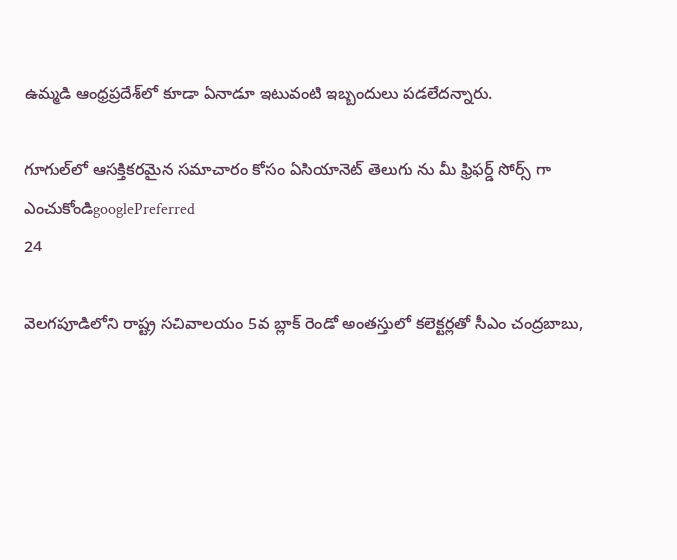ఉమ్మడి ఆంధ్రప్రదేశ్‌లో కూడా ఏనాడూ ఇటువంటి ఇబ్బందులు పడలేదన్నారు.

గూగుల్‌లో ఆసక్తికరమైన సమాచారం కోసం ఏసియానెట్ తెలుగు ను మీ ఫ్రిఫర్డ్ సోర్స్ గా ఎంచుకోండిgooglePreferred
24

వెలగపూడిలోని రాష్ట్ర సచివాలయం 5వ బ్లాక్‌ రెండో అంతస్తులో కలెక్టర్లతో సీఎం చంద్రబాబు,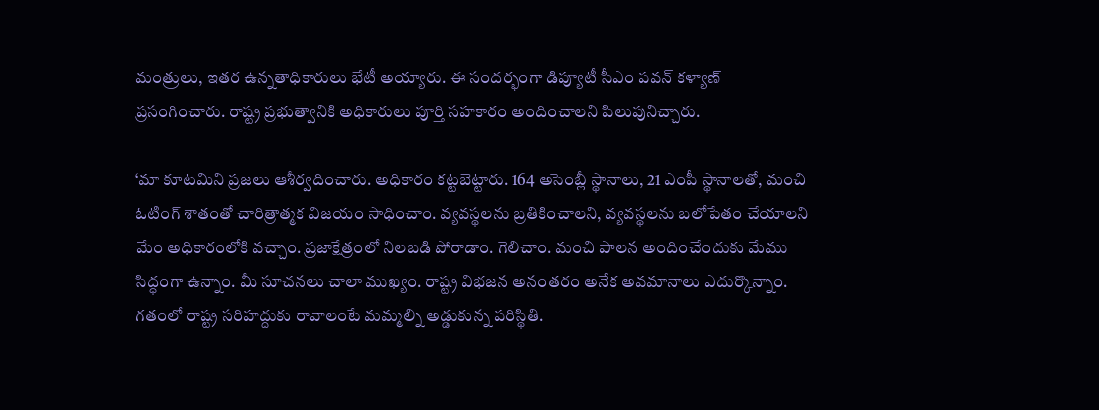మంత్రులు, ఇతర ఉన్నతాధికారులు భేటీ అయ్యారు. ఈ సందర్భంగా డిప్యూటీ సీఎం పవన్ కళ్యాణ్ ప్రసంగించారు. రాష్ట్ర ప్రభుత్వానికి అధికారులు పూర్తి సహకారం అందించాలని పిలుపునిచ్చారు.

‘మా కూటమిని ప్రజలు ఆశీర్వదించారు. అధికారం కట్టబెట్టారు. 164 అసెంబ్లీ స్థానాలు, 21 ఎంపీ స్థానాలతో, మంచి ఓటింగ్ శాతంతో చారిత్రాత్మక విజయం సాధించాం. వ్యవస్థలను బ్రతికించాలని, వ్యవస్థలను బలోపేతం చేయాలని మేం అధికారంలోకి వచ్చాం. ప్రజాక్షేత్రంలో నిలబడి పోరాడాం. గెలిచాం. మంచి పాలన అందించేందుకు మేము సిద్ధంగా ఉన్నాం. మీ సూచనలు చాలా ముఖ్యం. రాష్ట్ర విభజన అనంతరం అనేక అవమానాలు ఎదుర్కొన్నాం. గతంలో రాష్ట్ర సరిహద్దుకు రావాలంటే మమ్మల్ని అడ్డుకున్న పరిస్థితి.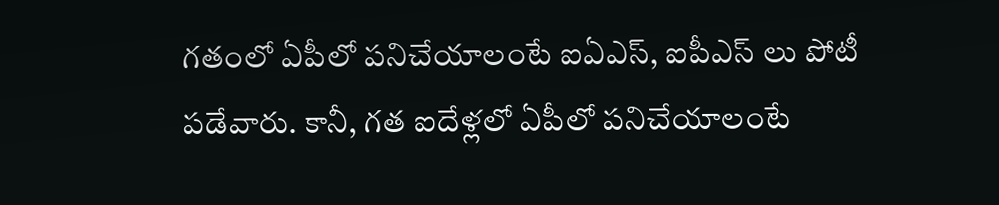గతంలో ఏపీలో పనిచేయాలంటే ఐఏఎస్, ఐపీఎస్ లు పోటీ పడేవారు. కానీ, గత ఐదేళ్లలో ఏపీలో పనిచేయాలంటే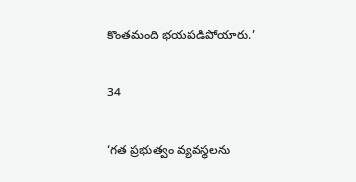కొంతమంది భయపడిపోయారు.’

34

‘గత ప్రభుత్వం వ్యవస్థలను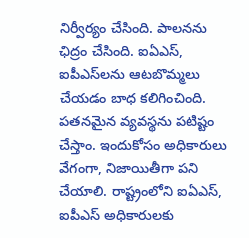నిర్వీర్యం చేసింది. పాలనను ఛిద్రం చేసింది. ఐఏఎస్, ఐపీఎస్‌లను ఆటబొమ్మలు చేయడం బాధ కలిగించింది. పతనమైన వ్యవస్థను పటిష్టం చేస్తాం. ఇందుకోసం అధికారులు వేగంగా, నిజాయితీగా పని చేయాలి. రాష్ట్రంలోని ఐఏఎస్, ఐపీఎస్ అధికారులకు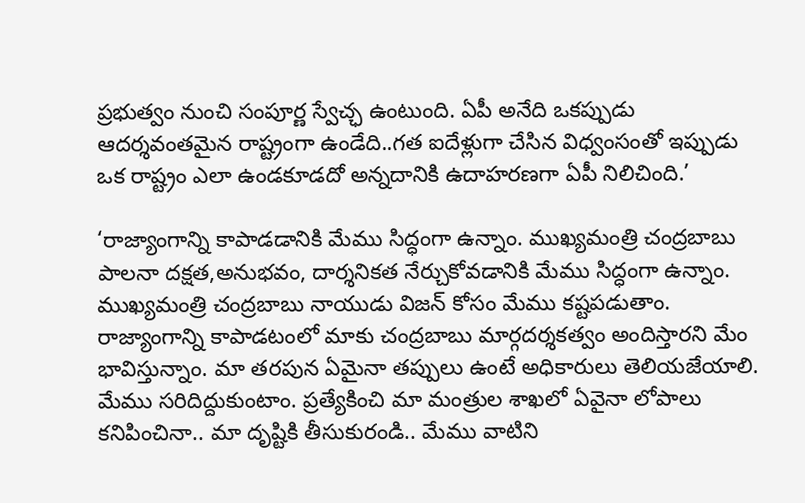ప్రభుత్వం నుంచి సంపూర్ణ స్వేచ్ఛ ఉంటుంది. ఏపీ అనేది ఒకప్పుడు ఆదర్శవంతమైన రాష్ట్రంగా ఉండేది..గత ఐదేళ్లుగా చేసిన విధ్వంసంతో ఇప్పుడు ఒక రాష్ట్రం ఎలా ఉండకూడదో అన్నదానికి ఉదాహరణగా ఏపీ నిలిచింది.’

‘రాజ్యాంగాన్ని కాపాడడానికి మేము సిద్ధంగా ఉన్నాం. ముఖ్యమంత్రి చంద్రబాబు పాలనా దక్షత,అనుభవం, దార్శనికత నేర్చుకోవడానికి మేము సిద్ధంగా ఉన్నాం. ముఖ్యమంత్రి చంద్రబాబు నాయుడు విజన్ కోసం మేము కష్టపడుతాం. రాజ్యాంగాన్ని కాపాడటంలో మాకు చంద్రబాబు మార్గదర్శకత్వం అందిస్తారని మేం భావిస్తున్నాం. మా తరపున ఏమైనా తప్పులు ఉంటే అధికారులు తెలియజేయాలి. మేము సరిదిద్దుకుంటాం. ప్రత్యేకించి మా మంత్రుల శాఖలో ఏవైనా లోపాలు కనిపించినా.. మా దృష్టికి తీసుకురండి.. మేము వాటిని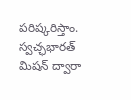పరిష్కరిస్తాం. స్వచ్ఛభారత్ మిషన్ ద్వారా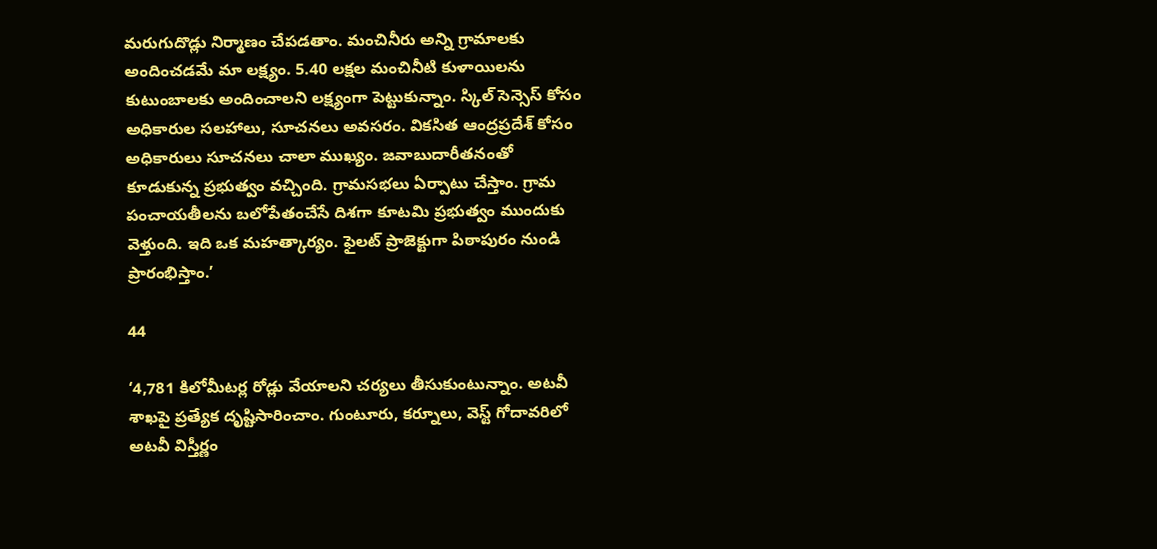మరుగుదొడ్లు నిర్మాణం చేపడతాం. మంచినీరు అన్ని గ్రామాలకు అందించడమే మా లక్ష్యం. 5.40 లక్షల మంచినీటి కుళాయిలను కుటుంబాలకు అందించాలని లక్ష్యంగా పెట్టుకున్నాం. స్కిల్ సెన్సెస్ కోసం అధికారుల సలహాలు, సూచనలు అవసరం. వికసిత ఆంద్రప్రదేశ్ కోసం అధికారులు సూచనలు చాలా ముఖ్యం. జవాబుదారీతనంతో కూడుకున్న ప్రభుత్వం వచ్చింది. గ్రామసభలు ఏర్పాటు చేస్తాం. గ్రామ పంచాయతీలను బలోపేతంచేసే దిశగా కూటమి ప్రభుత్వం ముందుకు వెళ్తుంది. ఇది ఒక మహత్కార్యం. ఫైలట్ ప్రాజెక్టుగా పిఠాపురం నుండి ప్రారంభిస్తాం.’

44

‘4,781 కిలోమీటర్ల రోడ్లు వేయాలని చర్యలు తీసుకుంటున్నాం. అటవీ శాఖపై ప్రత్యేక దృష్టిసారించాం. గుంటూరు, కర్నూలు, వెస్ట్ గోదావరిలో అటవీ విస్తీర్ణం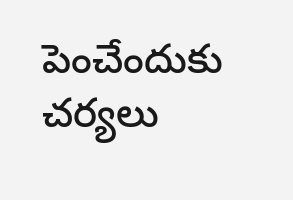పెంచేందుకు చర్యలు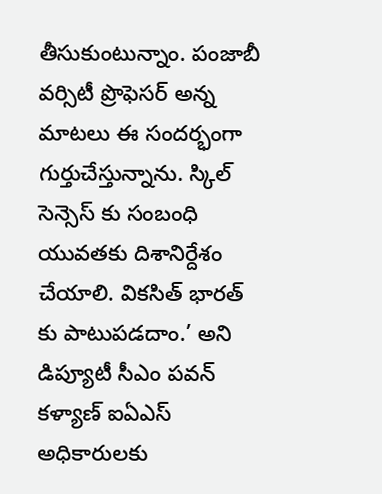తీసుకుంటున్నాం. పంజాబీ వర్సిటీ ప్రొఫెసర్ అన్న మాటలు ఈ సందర్భంగా గుర్తుచేస్తున్నాను. స్కిల్ సెన్సెస్ కు సంబంధి యువతకు దిశానిర్దేశం చేయాలి. వికసిత్ భారత్ కు పాటుపడదాం.’ అని డిప్యూటీ సీఎం పవన్ కళ్యాణ్ ఐఏఎస్ అధికారులకు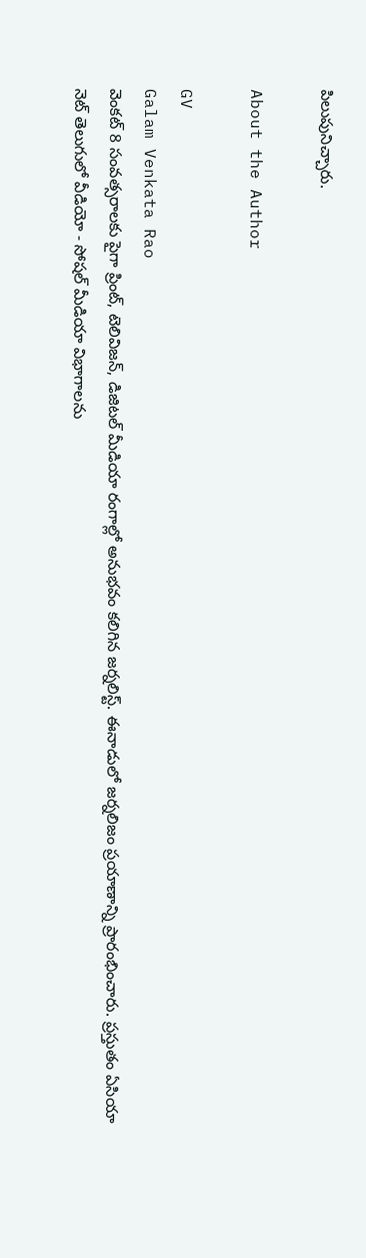పిలుపునిచ్చారు.

About the Author

GV
Galam Venkata Rao
వెంకట్ 8 సంవత్సరాలకు పైగా ప్రింట్, టెలివిజన్, డిజిటల్ మీడియా రంగాల్లో అనుభవం కలిగిన జర్నలిస్ట్. ఈనాడులో జర్నలిజం ప్రయాణాన్ని ప్రారంభించారు. ప్రస్తుతం ఏసియా నెట్ తెలుగులో వీడియో - సోషల్ మీడియా విభాగాలను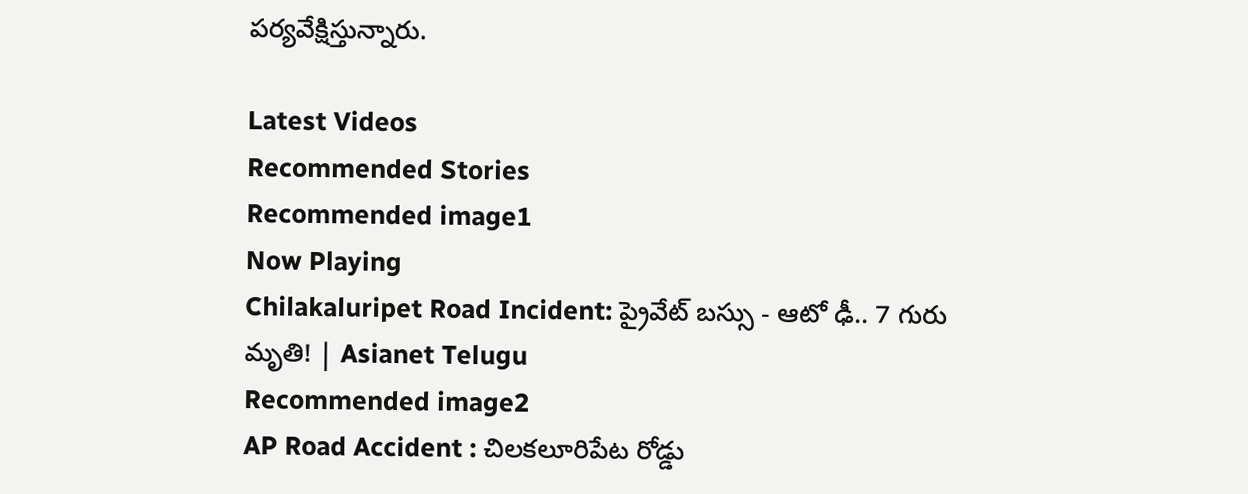పర్యవేక్షిస్తున్నారు.

Latest Videos
Recommended Stories
Recommended image1
Now Playing
Chilakaluripet Road Incident: ప్రైవేట్ బస్సు - ఆటో ఢీ.. 7 గురు మృతి! | Asianet Telugu
Recommended image2
AP Road Accident : చిలకలూరిపేట రోడ్డు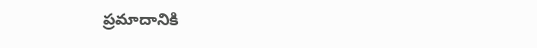ప్రమాదానికి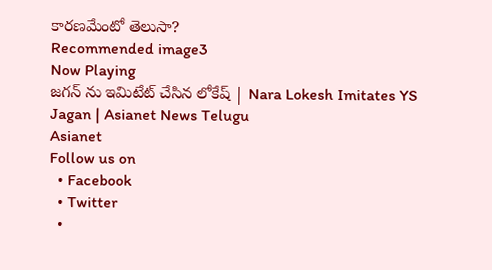కారణమేంటో తెలుసా?
Recommended image3
Now Playing
జగన్ ను ఇమిటేట్ చేసిన లోకేష్ | Nara Lokesh Imitates YS Jagan | Asianet News Telugu
Asianet
Follow us on
  • Facebook
  • Twitter
  •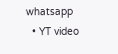whatsapp
  • YT video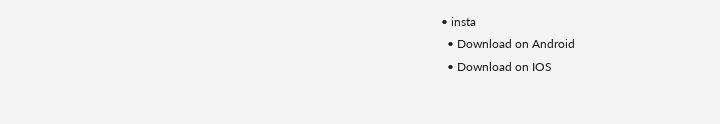• insta
  • Download on Android
  • Download on IOS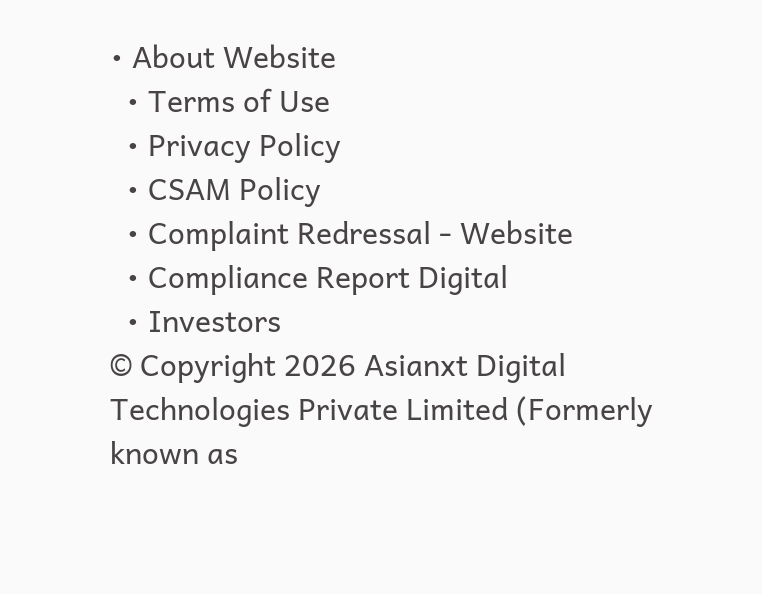• About Website
  • Terms of Use
  • Privacy Policy
  • CSAM Policy
  • Complaint Redressal - Website
  • Compliance Report Digital
  • Investors
© Copyright 2026 Asianxt Digital Technologies Private Limited (Formerly known as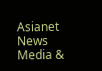Asianet News Media &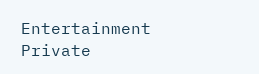Entertainment Private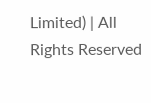Limited) | All Rights Reserved